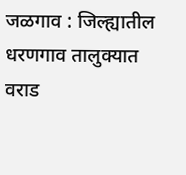जळगाव : जिल्ह्यातील धरणगाव तालुक्यात वराड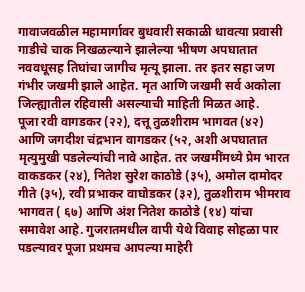गावाजवळील महामार्गावर बुधवारी सकाळी धावत्या प्रवासी गाडीचे चाक निखळल्याने झालेल्या भीषण अपघातात नववधूसह तिघांचा जागीच मृत्यू झाला. तर इतर सहा जण गंभीर जखमी झाले आहेत. मृत आणि जखमी सर्व अकोला जिल्ह्यातील रहिवासी असल्याची माहिती मिळत आहे.
पूजा रवी वागडकर (२२), दत्तू तुळशीराम भागवत (४२) आणि जगदीश चंद्रभान वागडकर (५२, अशी अपघातात मृत्युमुखी पडलेल्यांची नावे आहेत. तर जखमींमध्ये प्रेम भारत वाकडकर (२४), नितेश सुरेश काठोडे (३५), अमोल दामोदर गीते (३५), रवी प्रभाकर वाघोडकर (३२), तुळशीराम भीमराव भागवत ( ६७) आणि अंश नितेश काठोडे (१४) यांचा समावेश आहे. गुजरातमधील वापी येथे विवाह सोहळा पार पडल्यावर पूजा प्रथमच आपल्या माहेरी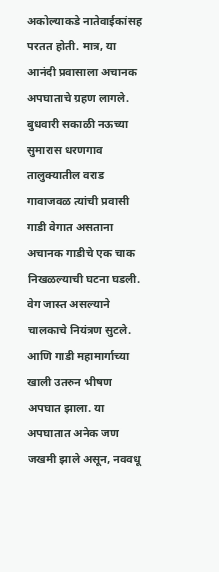अकोल्याकडे नातेवाईकांसह परतत होती. मात्र, या आनंदी प्रवासाला अचानक अपघाताचे ग्रहण लागले. बुधवारी सकाळी नऊच्या सुमारास धरणगाव तालुक्यातील वराड गावाजवळ त्यांची प्रवासी गाडी वेगात असताना अचानक गाडीचे एक चाक निखळल्याची घटना घडली.
वेग जास्त असल्याने चालकाचे नियंत्रण सुटले. आणि गाडी महामार्गाच्या खाली उतरुन भीषण अपघात झाला. या अपघातात अनेक जण जखमी झाले असून, नववधू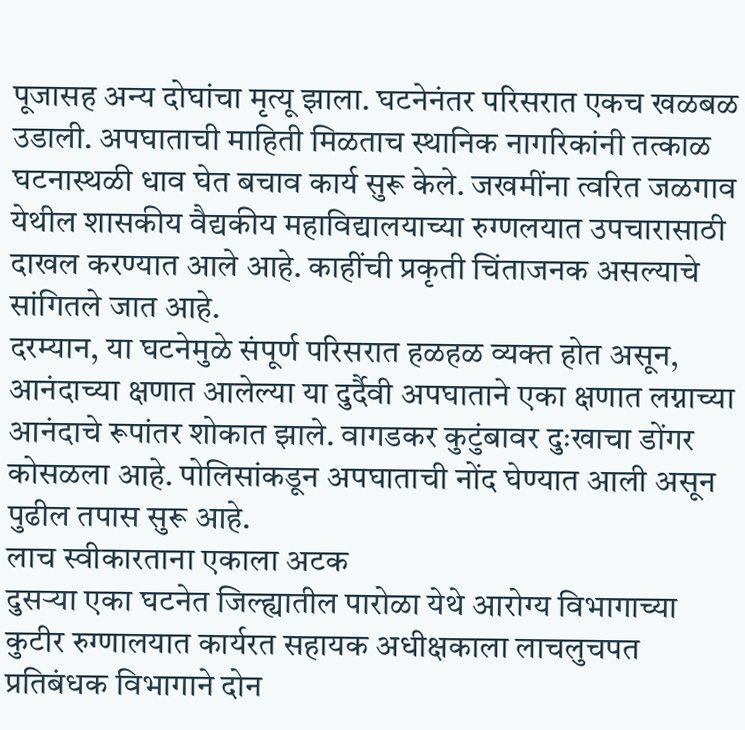पूजासह अन्य दोघांचा मृत्यू झाला. घटनेनंतर परिसरात एकच खळबळ उडाली. अपघाताची माहिती मिळताच स्थानिक नागरिकांनी तत्काळ घटनास्थळी धाव घेत बचाव कार्य सुरू केले. जखमींना त्वरित जळगाव येथील शासकीय वैद्यकीय महाविद्यालयाच्या रुग्णलयात उपचारासाठी दाखल करण्यात आले आहे. काहींची प्रकृती चिंताजनक असल्याचे सांगितले जात आहे.
दरम्यान, या घटनेमुळे संपूर्ण परिसरात हळहळ व्यक्त होत असून, आनंदाच्या क्षणात आलेल्या या दुर्दैवी अपघाताने एका क्षणात लग्नाच्या आनंदाचे रूपांतर शोकात झाले. वागडकर कुटुंबावर दुःखाचा डोंगर कोसळला आहे. पोलिसांकडून अपघाताची नोंद घेण्यात आली असून पुढील तपास सुरू आहे.
लाच स्वीकारताना एकाला अटक
दुसऱ्या एका घटनेत जिल्ह्यातील पारोळा येथे आरोग्य विभागाच्या कुटीर रुग्णालयात कार्यरत सहायक अधीक्षकाला लाचलुचपत प्रतिबंधक विभागाने दोन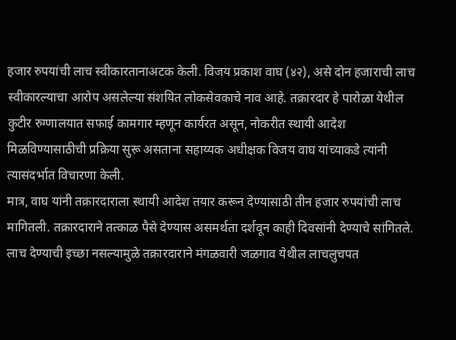हजार रुपयांची लाच स्वीकारतानाअटक केली. विजय प्रकाश वाघ (४२), असे दोन हजाराची लाच स्वीकारल्याचा आरोप असलेल्या संशयित लोकसेवकाचे नाव आहे. तक्रारदार हे पारोळा येथील कुटीर रुग्णालयात सफाई कामगार म्हणून कार्यरत असून, नोकरीत स्थायी आदेश मिळविण्यासाठीची प्रक्रिया सुरू असताना सहाय्यक अधीक्षक विजय वाघ यांच्याकडे त्यांनी त्यासंदर्भात विचारणा केली.
मात्र, वाघ यांनी तक्रारदाराला स्थायी आदेश तयार करून देण्यासाठी तीन हजार रुपयांची लाच मागितली. तक्रारदाराने तत्काळ पैसे देण्यास असमर्थता दर्शवून काही दिवसांनी देण्याचे सांगितले. लाच देण्याची इच्छा नसल्यामुळे तक्रारदाराने मंगळवारी जळगाव येथील लाचलुचपत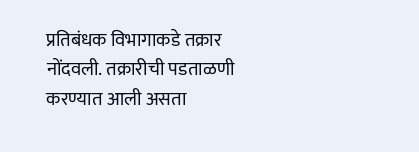प्रतिबंधक विभागाकडे तक्रार नोंदवली. तक्रारीची पडताळणी करण्यात आली असता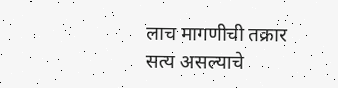लाच मागणीची तक्रार सत्य असल्याचे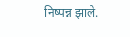निष्पन्न झाले.